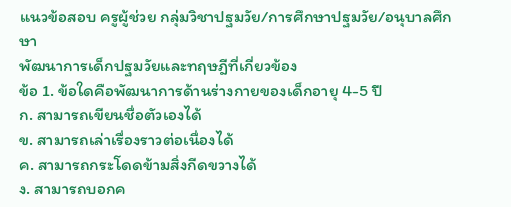แนวข้อสอบ ครูผู้ช่วย กลุ่มวิชาปฐมวัย/การศึกษาปฐมวัย/อนุบาลศึกษา
พัฒนาการเด็กปฐมวัยและทฤษฎีที่เกี่ยวข้อง
ข้อ 1. ข้อใดคือพัฒนาการด้านร่างกายของเด็กอายุ 4-5 ปี
ก. สามารถเขียนชื่อตัวเองได้
ข. สามารถเล่าเรื่องราวต่อเนื่องได้
ค. สามารถกระโดดข้ามสิ่งกีดขวางได้
ง. สามารถบอกค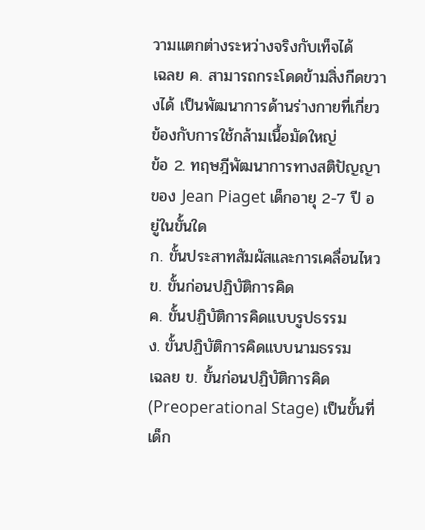วามแตกต่างระหว่างจริงกับเท็จได้
เฉลย ค. สามารถกระโดดข้ามสิ่งกีดขวางได้ เป็นพัฒนาการด้านร่างกายที่เกี่ยวข้องกับการใช้กล้ามเนื้อมัดใหญ่
ข้อ 2. ทฤษฎีพัฒนาการทางสติปัญญาของ Jean Piaget เด็กอายุ 2-7 ปี อยู่ในขั้นใด
ก. ขั้นประสาทสัมผัสและการเคลื่อนไหว
ข. ขั้นก่อนปฏิบัติการคิด
ค. ขั้นปฏิบัติการคิดแบบรูปธรรม
ง. ขั้นปฏิบัติการคิดแบบนามธรรม
เฉลย ข. ขั้นก่อนปฏิบัติการคิด (Preoperational Stage) เป็นขั้นที่เด็ก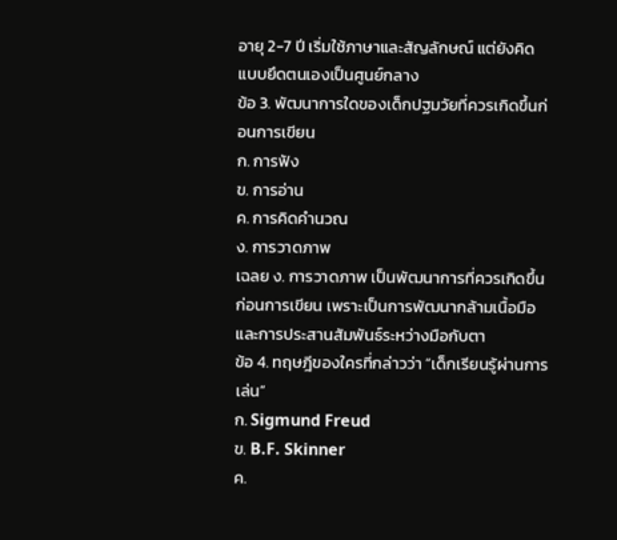อายุ 2-7 ปี เริ่มใช้ภาษาและสัญลักษณ์ แต่ยังคิดแบบยึดตนเองเป็นศูนย์กลาง
ข้อ 3. พัฒนาการใดของเด็กปฐมวัยที่ควรเกิดขึ้นก่อนการเขียน
ก. การฟัง
ข. การอ่าน
ค. การคิดคำนวณ
ง. การวาดภาพ
เฉลย ง. การวาดภาพ เป็นพัฒนาการที่ควรเกิดขึ้นก่อนการเขียน เพราะเป็นการพัฒนากล้ามเนื้อมือและการประสานสัมพันธ์ระหว่างมือกับตา
ข้อ 4. ทฤษฎีของใครที่กล่าวว่า “เด็กเรียนรู้ผ่านการเล่น”
ก. Sigmund Freud
ข. B.F. Skinner
ค.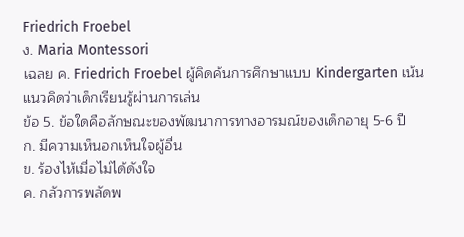Friedrich Froebel
ง. Maria Montessori
เฉลย ค. Friedrich Froebel ผู้คิดค้นการศึกษาแบบ Kindergarten เน้นแนวคิดว่าเด็กเรียนรู้ผ่านการเล่น
ข้อ 5. ข้อใดคือลักษณะของพัฒนาการทางอารมณ์ของเด็กอายุ 5-6 ปี
ก. มีความเห็นอกเห็นใจผู้อื่น
ข. ร้องไห้เมื่อไม่ได้ดังใจ
ค. กลัวการพลัดพ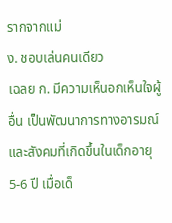รากจากแม่
ง. ชอบเล่นคนเดียว
เฉลย ก. มีความเห็นอกเห็นใจผู้อื่น เป็นพัฒนาการทางอารมณ์และสังคมที่เกิดขึ้นในเด็กอายุ 5-6 ปี เมื่อเด็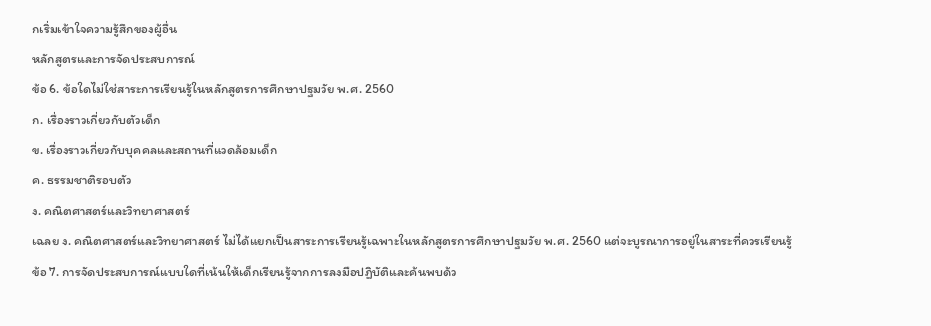กเริ่มเข้าใจความรู้สึกของผู้อื่น
หลักสูตรและการจัดประสบการณ์
ข้อ 6. ข้อใดไม่ใช่สาระการเรียนรู้ในหลักสูตรการศึกษาปฐมวัย พ.ศ. 2560
ก. เรื่องราวเกี่ยวกับตัวเด็ก
ข. เรื่องราวเกี่ยวกับบุคคลและสถานที่แวดล้อมเด็ก
ค. ธรรมชาติรอบตัว
ง. คณิตศาสตร์และวิทยาศาสตร์
เฉลย ง. คณิตศาสตร์และวิทยาศาสตร์ ไม่ได้แยกเป็นสาระการเรียนรู้เฉพาะในหลักสูตรการศึกษาปฐมวัย พ.ศ. 2560 แต่จะบูรณาการอยู่ในสาระที่ควรเรียนรู้
ข้อ 7. การจัดประสบการณ์แบบใดที่เน้นให้เด็กเรียนรู้จากการลงมือปฏิบัติและค้นพบด้ว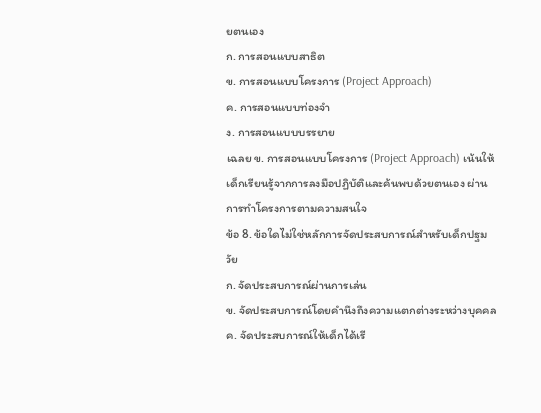ยตนเอง
ก. การสอนแบบสาธิต
ข. การสอนแบบโครงการ (Project Approach)
ค. การสอนแบบท่องจำ
ง. การสอนแบบบรรยาย
เฉลย ข. การสอนแบบโครงการ (Project Approach) เน้นให้เด็กเรียนรู้จากการลงมือปฏิบัติและค้นพบด้วยตนเอง ผ่านการทำโครงการตามความสนใจ
ข้อ 8. ข้อใดไม่ใช่หลักการจัดประสบการณ์สำหรับเด็กปฐมวัย
ก. จัดประสบการณ์ผ่านการเล่น
ข. จัดประสบการณ์โดยคำนึงถึงความแตกต่างระหว่างบุคคล
ค. จัดประสบการณ์ให้เด็กได้เรี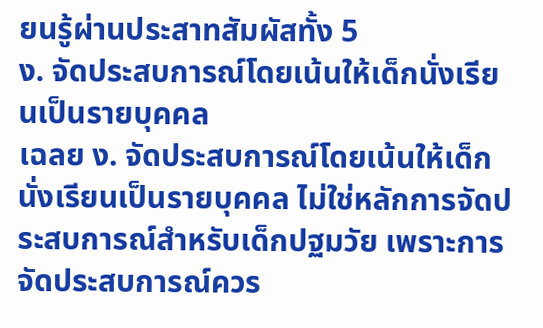ยนรู้ผ่านประสาทสัมผัสทั้ง 5
ง. จัดประสบการณ์โดยเน้นให้เด็กนั่งเรียนเป็นรายบุคคล
เฉลย ง. จัดประสบการณ์โดยเน้นให้เด็กนั่งเรียนเป็นรายบุคคล ไม่ใช่หลักการจัดประสบการณ์สำหรับเด็กปฐมวัย เพราะการจัดประสบการณ์ควร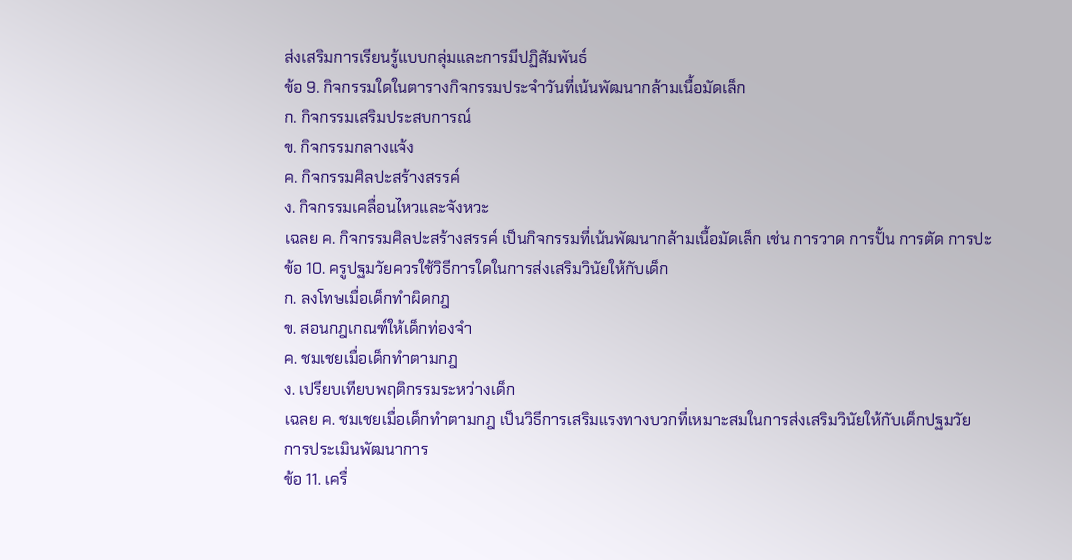ส่งเสริมการเรียนรู้แบบกลุ่มและการมีปฏิสัมพันธ์
ข้อ 9. กิจกรรมใดในตารางกิจกรรมประจำวันที่เน้นพัฒนากล้ามเนื้อมัดเล็ก
ก. กิจกรรมเสริมประสบการณ์
ข. กิจกรรมกลางแจ้ง
ค. กิจกรรมศิลปะสร้างสรรค์
ง. กิจกรรมเคลื่อนไหวและจังหวะ
เฉลย ค. กิจกรรมศิลปะสร้างสรรค์ เป็นกิจกรรมที่เน้นพัฒนากล้ามเนื้อมัดเล็ก เช่น การวาด การปั้น การตัด การปะ
ข้อ 10. ครูปฐมวัยควรใช้วิธีการใดในการส่งเสริมวินัยให้กับเด็ก
ก. ลงโทษเมื่อเด็กทำผิดกฎ
ข. สอนกฎเกณฑ์ให้เด็กท่องจำ
ค. ชมเชยเมื่อเด็กทำตามกฎ
ง. เปรียบเทียบพฤติกรรมระหว่างเด็ก
เฉลย ค. ชมเชยเมื่อเด็กทำตามกฎ เป็นวิธีการเสริมแรงทางบวกที่เหมาะสมในการส่งเสริมวินัยให้กับเด็กปฐมวัย
การประเมินพัฒนาการ
ข้อ 11. เครื่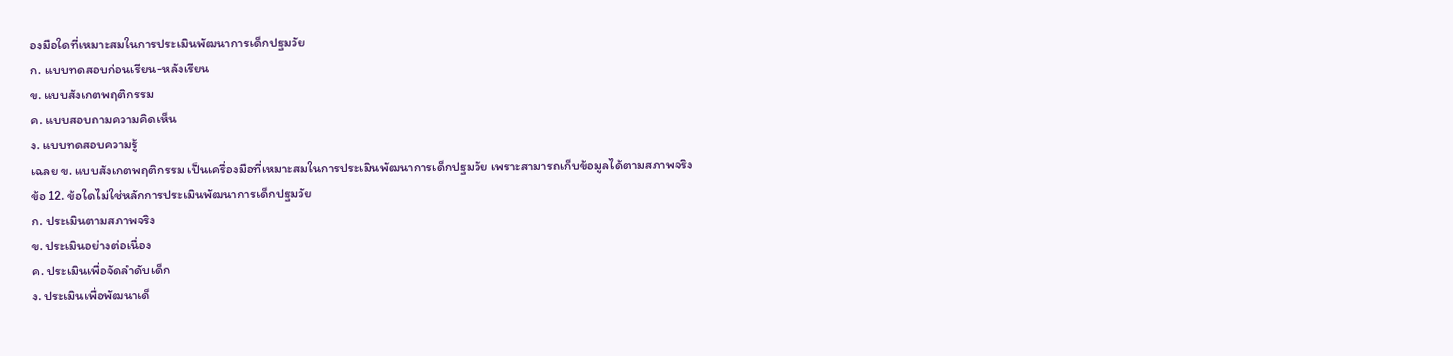องมือใดที่เหมาะสมในการประเมินพัฒนาการเด็กปฐมวัย
ก. แบบทดสอบก่อนเรียน-หลังเรียน
ข. แบบสังเกตพฤติกรรม
ค. แบบสอบถามความคิดเห็น
ง. แบบทดสอบความรู้
เฉลย ข. แบบสังเกตพฤติกรรม เป็นเครื่องมือที่เหมาะสมในการประเมินพัฒนาการเด็กปฐมวัย เพราะสามารถเก็บข้อมูลได้ตามสภาพจริง
ข้อ 12. ข้อใดไม่ใช่หลักการประเมินพัฒนาการเด็กปฐมวัย
ก. ประเมินตามสภาพจริง
ข. ประเมินอย่างต่อเนื่อง
ค. ประเมินเพื่อจัดลำดับเด็ก
ง. ประเมินเพื่อพัฒนาเด็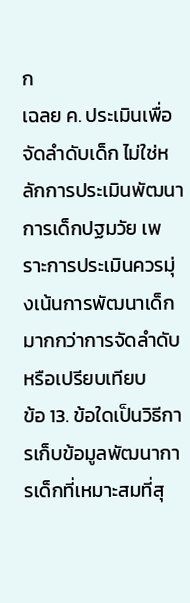ก
เฉลย ค. ประเมินเพื่อจัดลำดับเด็ก ไม่ใช่หลักการประเมินพัฒนาการเด็กปฐมวัย เพราะการประเมินควรมุ่งเน้นการพัฒนาเด็กมากกว่าการจัดลำดับหรือเปรียบเทียบ
ข้อ 13. ข้อใดเป็นวิธีการเก็บข้อมูลพัฒนาการเด็กที่เหมาะสมที่สุ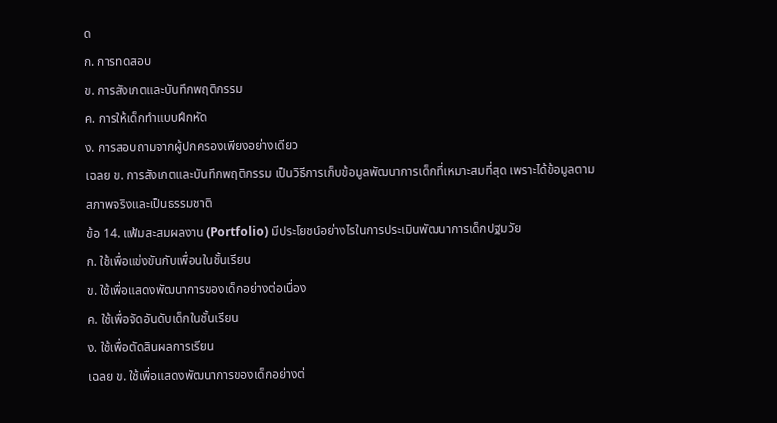ด
ก. การทดสอบ
ข. การสังเกตและบันทึกพฤติกรรม
ค. การให้เด็กทำแบบฝึกหัด
ง. การสอบถามจากผู้ปกครองเพียงอย่างเดียว
เฉลย ข. การสังเกตและบันทึกพฤติกรรม เป็นวิธีการเก็บข้อมูลพัฒนาการเด็กที่เหมาะสมที่สุด เพราะได้ข้อมูลตามสภาพจริงและเป็นธรรมชาติ
ข้อ 14. แฟ้มสะสมผลงาน (Portfolio) มีประโยชน์อย่างไรในการประเมินพัฒนาการเด็กปฐมวัย
ก. ใช้เพื่อแข่งขันกับเพื่อนในชั้นเรียน
ข. ใช้เพื่อแสดงพัฒนาการของเด็กอย่างต่อเนื่อง
ค. ใช้เพื่อจัดอันดับเด็กในชั้นเรียน
ง. ใช้เพื่อตัดสินผลการเรียน
เฉลย ข. ใช้เพื่อแสดงพัฒนาการของเด็กอย่างต่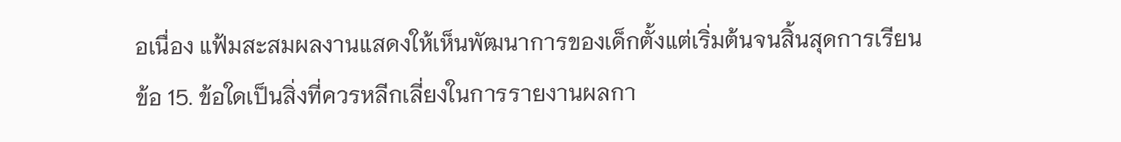อเนื่อง แฟ้มสะสมผลงานแสดงให้เห็นพัฒนาการของเด็กตั้งแต่เริ่มต้นจนสิ้นสุดการเรียน
ข้อ 15. ข้อใดเป็นสิ่งที่ควรหลีกเลี่ยงในการรายงานผลกา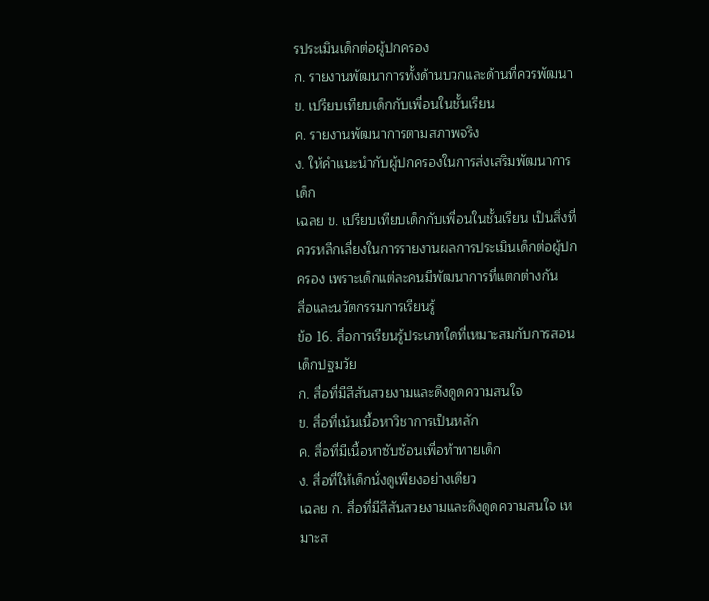รประเมินเด็กต่อผู้ปกครอง
ก. รายงานพัฒนาการทั้งด้านบวกและด้านที่ควรพัฒนา
ข. เปรียบเทียบเด็กกับเพื่อนในชั้นเรียน
ค. รายงานพัฒนาการตามสภาพจริง
ง. ให้คำแนะนำกับผู้ปกครองในการส่งเสริมพัฒนาการเด็ก
เฉลย ข. เปรียบเทียบเด็กกับเพื่อนในชั้นเรียน เป็นสิ่งที่ควรหลีกเลี่ยงในการรายงานผลการประเมินเด็กต่อผู้ปกครอง เพราะเด็กแต่ละคนมีพัฒนาการที่แตกต่างกัน
สื่อและนวัตกรรมการเรียนรู้
ข้อ 16. สื่อการเรียนรู้ประเภทใดที่เหมาะสมกับการสอนเด็กปฐมวัย
ก. สื่อที่มีสีสันสวยงามและดึงดูดความสนใจ
ข. สื่อที่เน้นเนื้อหาวิชาการเป็นหลัก
ค. สื่อที่มีเนื้อหาซับซ้อนเพื่อท้าทายเด็ก
ง. สื่อที่ให้เด็กนั่งดูเพียงอย่างเดียว
เฉลย ก. สื่อที่มีสีสันสวยงามและดึงดูดความสนใจ เหมาะส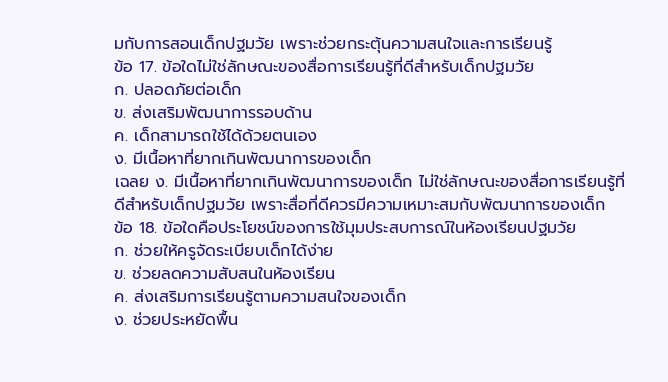มกับการสอนเด็กปฐมวัย เพราะช่วยกระตุ้นความสนใจและการเรียนรู้
ข้อ 17. ข้อใดไม่ใช่ลักษณะของสื่อการเรียนรู้ที่ดีสำหรับเด็กปฐมวัย
ก. ปลอดภัยต่อเด็ก
ข. ส่งเสริมพัฒนาการรอบด้าน
ค. เด็กสามารถใช้ได้ด้วยตนเอง
ง. มีเนื้อหาที่ยากเกินพัฒนาการของเด็ก
เฉลย ง. มีเนื้อหาที่ยากเกินพัฒนาการของเด็ก ไม่ใช่ลักษณะของสื่อการเรียนรู้ที่ดีสำหรับเด็กปฐมวัย เพราะสื่อที่ดีควรมีความเหมาะสมกับพัฒนาการของเด็ก
ข้อ 18. ข้อใดคือประโยชน์ของการใช้มุมประสบการณ์ในห้องเรียนปฐมวัย
ก. ช่วยให้ครูจัดระเบียบเด็กได้ง่าย
ข. ช่วยลดความสับสนในห้องเรียน
ค. ส่งเสริมการเรียนรู้ตามความสนใจของเด็ก
ง. ช่วยประหยัดพื้น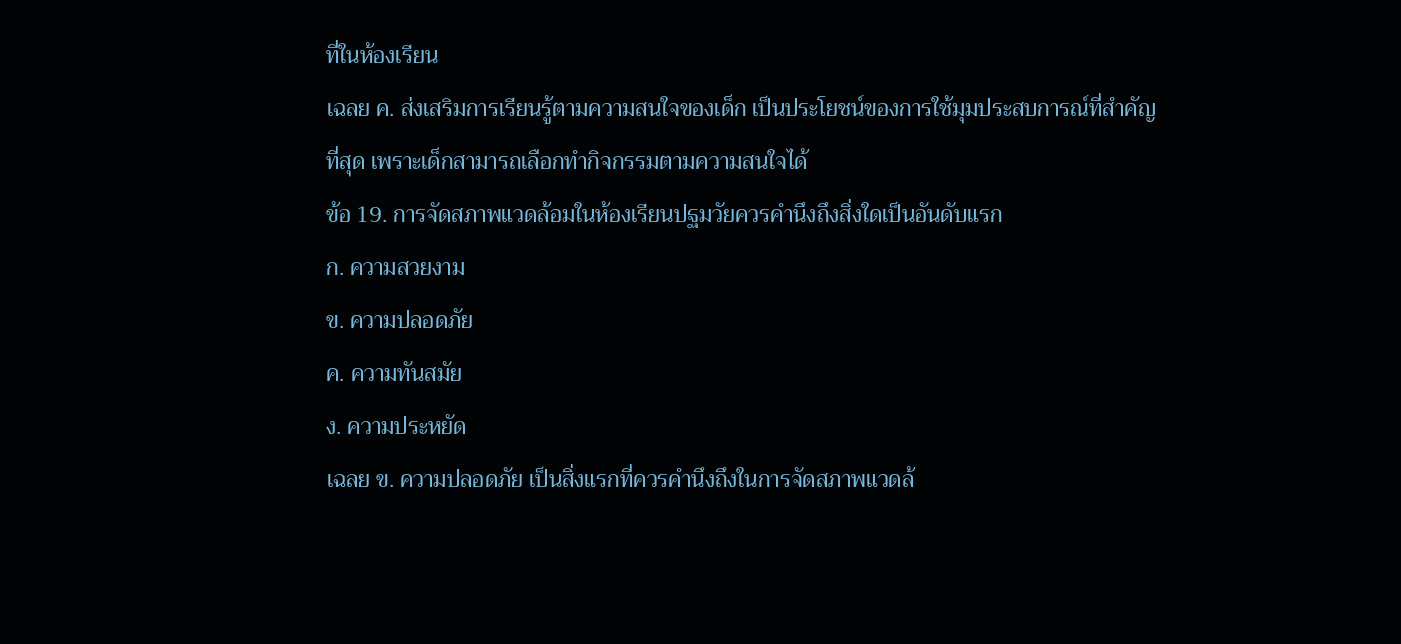ที่ในห้องเรียน
เฉลย ค. ส่งเสริมการเรียนรู้ตามความสนใจของเด็ก เป็นประโยชน์ของการใช้มุมประสบการณ์ที่สำคัญที่สุด เพราะเด็กสามารถเลือกทำกิจกรรมตามความสนใจได้
ข้อ 19. การจัดสภาพแวดล้อมในห้องเรียนปฐมวัยควรคำนึงถึงสิ่งใดเป็นอันดับแรก
ก. ความสวยงาม
ข. ความปลอดภัย
ค. ความทันสมัย
ง. ความประหยัด
เฉลย ข. ความปลอดภัย เป็นสิ่งแรกที่ควรคำนึงถึงในการจัดสภาพแวดล้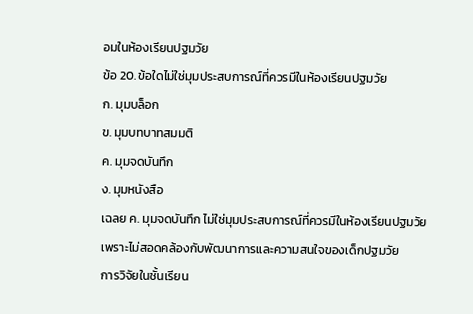อมในห้องเรียนปฐมวัย
ข้อ 20. ข้อใดไม่ใช่มุมประสบการณ์ที่ควรมีในห้องเรียนปฐมวัย
ก. มุมบล็อก
ข. มุมบทบาทสมมติ
ค. มุมจดบันทึก
ง. มุมหนังสือ
เฉลย ค. มุมจดบันทึก ไม่ใช่มุมประสบการณ์ที่ควรมีในห้องเรียนปฐมวัย เพราะไม่สอดคล้องกับพัฒนาการและความสนใจของเด็กปฐมวัย
การวิจัยในชั้นเรียน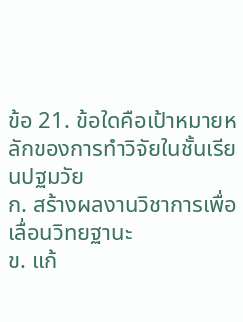ข้อ 21. ข้อใดคือเป้าหมายหลักของการทำวิจัยในชั้นเรียนปฐมวัย
ก. สร้างผลงานวิชาการเพื่อเลื่อนวิทยฐานะ
ข. แก้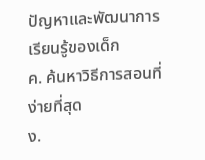ปัญหาและพัฒนาการเรียนรู้ของเด็ก
ค. ค้นหาวิธีการสอนที่ง่ายที่สุด
ง.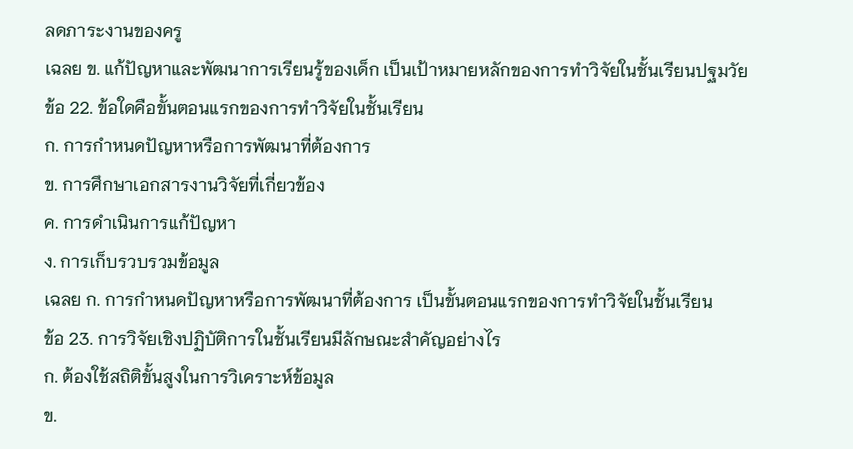ลดภาระงานของครู
เฉลย ข. แก้ปัญหาและพัฒนาการเรียนรู้ของเด็ก เป็นเป้าหมายหลักของการทำวิจัยในชั้นเรียนปฐมวัย
ข้อ 22. ข้อใดคือขั้นตอนแรกของการทำวิจัยในชั้นเรียน
ก. การกำหนดปัญหาหรือการพัฒนาที่ต้องการ
ข. การศึกษาเอกสารงานวิจัยที่เกี่ยวข้อง
ค. การดำเนินการแก้ปัญหา
ง. การเก็บรวบรวมข้อมูล
เฉลย ก. การกำหนดปัญหาหรือการพัฒนาที่ต้องการ เป็นขั้นตอนแรกของการทำวิจัยในชั้นเรียน
ข้อ 23. การวิจัยเชิงปฏิบัติการในชั้นเรียนมีลักษณะสำคัญอย่างไร
ก. ต้องใช้สถิติขั้นสูงในการวิเคราะห์ข้อมูล
ข.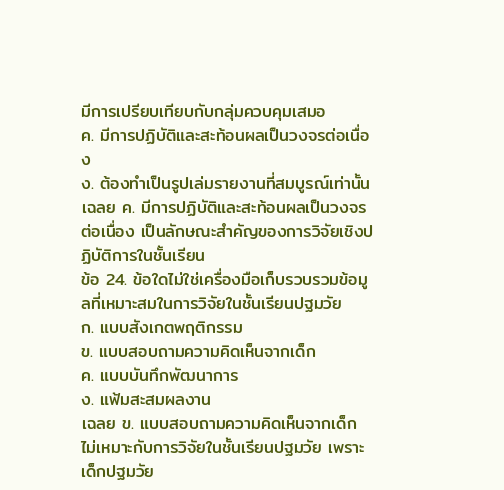มีการเปรียบเทียบกับกลุ่มควบคุมเสมอ
ค. มีการปฏิบัติและสะท้อนผลเป็นวงจรต่อเนื่อง
ง. ต้องทำเป็นรูปเล่มรายงานที่สมบูรณ์เท่านั้น
เฉลย ค. มีการปฏิบัติและสะท้อนผลเป็นวงจรต่อเนื่อง เป็นลักษณะสำคัญของการวิจัยเชิงปฏิบัติการในชั้นเรียน
ข้อ 24. ข้อใดไม่ใช่เครื่องมือเก็บรวบรวมข้อมูลที่เหมาะสมในการวิจัยในชั้นเรียนปฐมวัย
ก. แบบสังเกตพฤติกรรม
ข. แบบสอบถามความคิดเห็นจากเด็ก
ค. แบบบันทึกพัฒนาการ
ง. แฟ้มสะสมผลงาน
เฉลย ข. แบบสอบถามความคิดเห็นจากเด็ก ไม่เหมาะกับการวิจัยในชั้นเรียนปฐมวัย เพราะเด็กปฐมวัย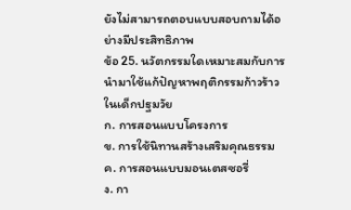ยังไม่สามารถตอบแบบสอบถามได้อย่างมีประสิทธิภาพ
ข้อ 25. นวัตกรรมใดเหมาะสมกับการนำมาใช้แก้ปัญหาพฤติกรรมก้าวร้าวในเด็กปฐมวัย
ก. การสอนแบบโครงการ
ข. การใช้นิทานสร้างเสริมคุณธรรม
ค. การสอนแบบมอนเตสซอรี่
ง. กา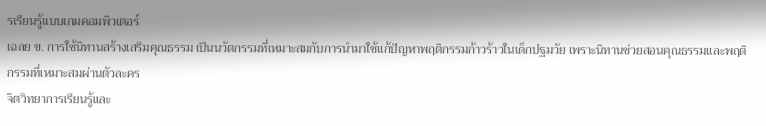รเรียนรู้แบบเกมคอมพิวเตอร์
เฉลย ข. การใช้นิทานสร้างเสริมคุณธรรม เป็นนวัตกรรมที่เหมาะสมกับการนำมาใช้แก้ปัญหาพฤติกรรมก้าวร้าวในเด็กปฐมวัย เพราะนิทานช่วยสอนคุณธรรมและพฤติกรรมที่เหมาะสมผ่านตัวละคร
จิตวิทยาการเรียนรู้และ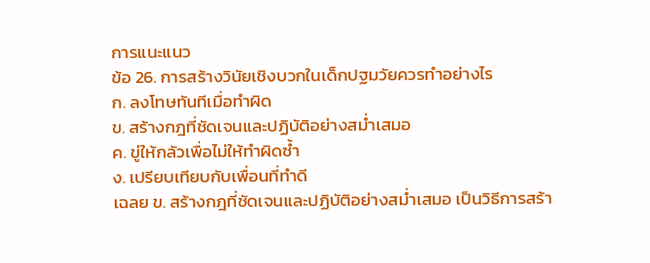การแนะแนว
ข้อ 26. การสร้างวินัยเชิงบวกในเด็กปฐมวัยควรทำอย่างไร
ก. ลงโทษทันทีเมื่อทำผิด
ข. สร้างกฎที่ชัดเจนและปฏิบัติอย่างสม่ำเสมอ
ค. ขู่ให้กลัวเพื่อไม่ให้ทำผิดซ้ำ
ง. เปรียบเทียบกับเพื่อนที่ทำดี
เฉลย ข. สร้างกฎที่ชัดเจนและปฏิบัติอย่างสม่ำเสมอ เป็นวิธีการสร้า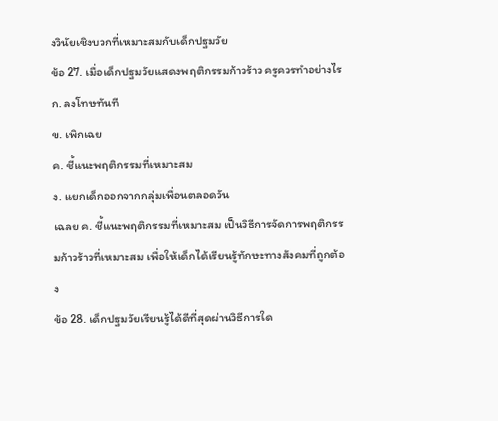งวินัยเชิงบวกที่เหมาะสมกับเด็กปฐมวัย
ข้อ 27. เมื่อเด็กปฐมวัยแสดงพฤติกรรมก้าวร้าว ครูควรทำอย่างไร
ก. ลงโทษทันที
ข. เพิกเฉย
ค. ชี้แนะพฤติกรรมที่เหมาะสม
ง. แยกเด็กออกจากกลุ่มเพื่อนตลอดวัน
เฉลย ค. ชี้แนะพฤติกรรมที่เหมาะสม เป็นวิธีการจัดการพฤติกรรมก้าวร้าวที่เหมาะสม เพื่อให้เด็กได้เรียนรู้ทักษะทางสังคมที่ถูกต้อง
ข้อ 28. เด็กปฐมวัยเรียนรู้ได้ดีที่สุดผ่านวิธีการใด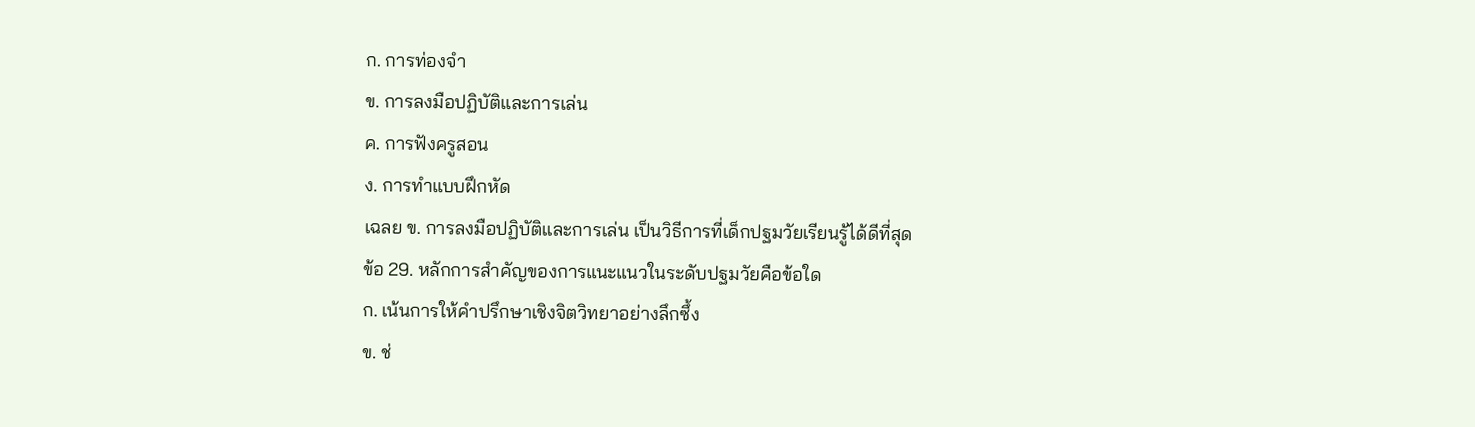ก. การท่องจำ
ข. การลงมือปฏิบัติและการเล่น
ค. การฟังครูสอน
ง. การทำแบบฝึกหัด
เฉลย ข. การลงมือปฏิบัติและการเล่น เป็นวิธีการที่เด็กปฐมวัยเรียนรู้ได้ดีที่สุด
ข้อ 29. หลักการสำคัญของการแนะแนวในระดับปฐมวัยคือข้อใด
ก. เน้นการให้คำปรึกษาเชิงจิตวิทยาอย่างลึกซึ้ง
ข. ช่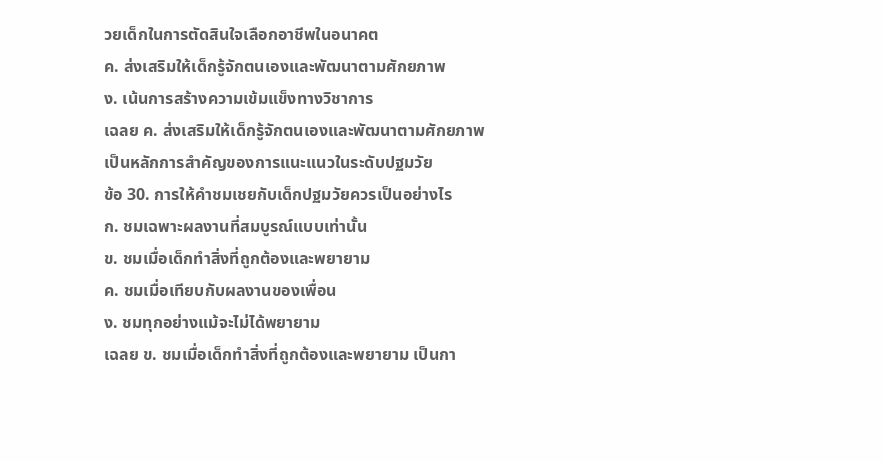วยเด็กในการตัดสินใจเลือกอาชีพในอนาคต
ค. ส่งเสริมให้เด็กรู้จักตนเองและพัฒนาตามศักยภาพ
ง. เน้นการสร้างความเข้มแข็งทางวิชาการ
เฉลย ค. ส่งเสริมให้เด็กรู้จักตนเองและพัฒนาตามศักยภาพ เป็นหลักการสำคัญของการแนะแนวในระดับปฐมวัย
ข้อ 30. การให้คำชมเชยกับเด็กปฐมวัยควรเป็นอย่างไร
ก. ชมเฉพาะผลงานที่สมบูรณ์แบบเท่านั้น
ข. ชมเมื่อเด็กทำสิ่งที่ถูกต้องและพยายาม
ค. ชมเมื่อเทียบกับผลงานของเพื่อน
ง. ชมทุกอย่างแม้จะไม่ได้พยายาม
เฉลย ข. ชมเมื่อเด็กทำสิ่งที่ถูกต้องและพยายาม เป็นกา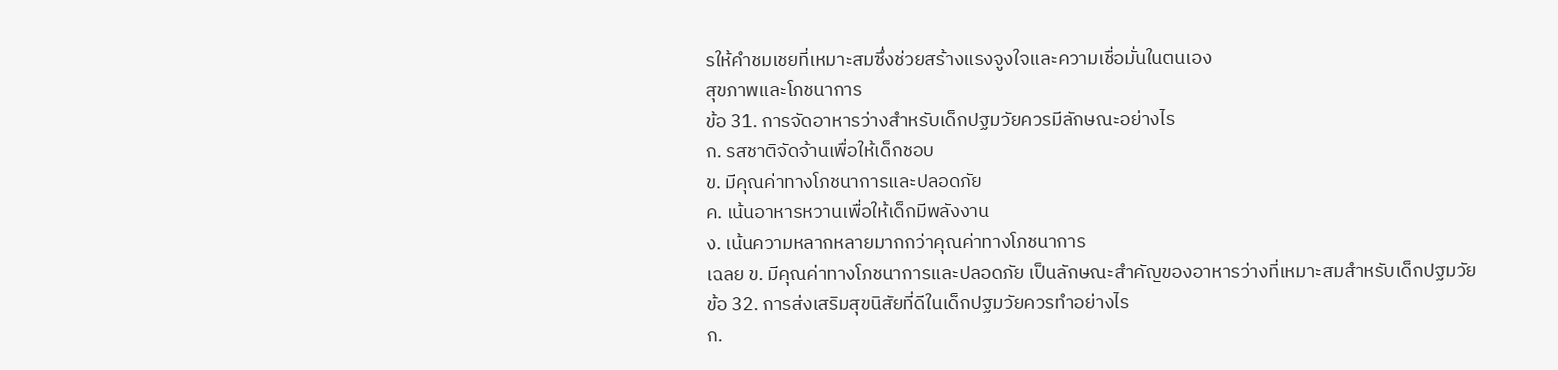รให้คำชมเชยที่เหมาะสมซึ่งช่วยสร้างแรงจูงใจและความเชื่อมั่นในตนเอง
สุขภาพและโภชนาการ
ข้อ 31. การจัดอาหารว่างสำหรับเด็กปฐมวัยควรมีลักษณะอย่างไร
ก. รสชาติจัดจ้านเพื่อให้เด็กชอบ
ข. มีคุณค่าทางโภชนาการและปลอดภัย
ค. เน้นอาหารหวานเพื่อให้เด็กมีพลังงาน
ง. เน้นความหลากหลายมากกว่าคุณค่าทางโภชนาการ
เฉลย ข. มีคุณค่าทางโภชนาการและปลอดภัย เป็นลักษณะสำคัญของอาหารว่างที่เหมาะสมสำหรับเด็กปฐมวัย
ข้อ 32. การส่งเสริมสุขนิสัยที่ดีในเด็กปฐมวัยควรทำอย่างไร
ก.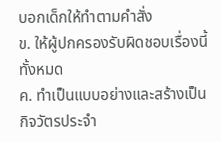บอกเด็กให้ทำตามคำสั่ง
ข. ให้ผู้ปกครองรับผิดชอบเรื่องนี้ทั้งหมด
ค. ทำเป็นแบบอย่างและสร้างเป็นกิจวัตรประจำ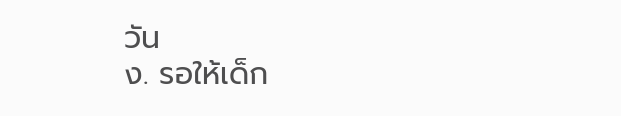วัน
ง. รอให้เด็ก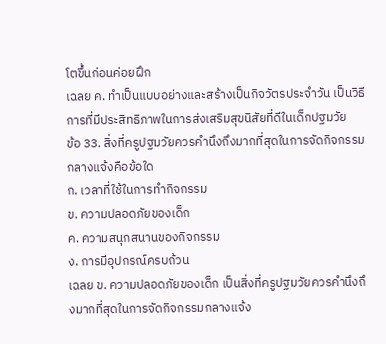โตขึ้นก่อนค่อยฝึก
เฉลย ค. ทำเป็นแบบอย่างและสร้างเป็นกิจวัตรประจำวัน เป็นวิธีการที่มีประสิทธิภาพในการส่งเสริมสุขนิสัยที่ดีในเด็กปฐมวัย
ข้อ 33. สิ่งที่ครูปฐมวัยควรคำนึงถึงมากที่สุดในการจัดกิจกรรมกลางแจ้งคือข้อใด
ก. เวลาที่ใช้ในการทำกิจกรรม
ข. ความปลอดภัยของเด็ก
ค. ความสนุกสนานของกิจกรรม
ง. การมีอุปกรณ์ครบถ้วน
เฉลย ข. ความปลอดภัยของเด็ก เป็นสิ่งที่ครูปฐมวัยควรคำนึงถึงมากที่สุดในการจัดกิจกรรมกลางแจ้ง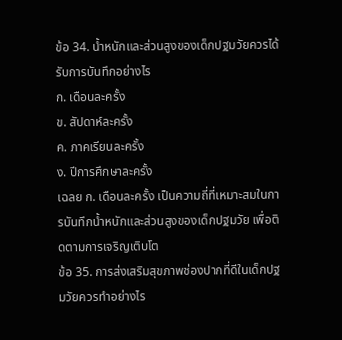ข้อ 34. น้ำหนักและส่วนสูงของเด็กปฐมวัยควรได้รับการบันทึกอย่างไร
ก. เดือนละครั้ง
ข. สัปดาห์ละครั้ง
ค. ภาคเรียนละครั้ง
ง. ปีการศึกษาละครั้ง
เฉลย ก. เดือนละครั้ง เป็นความถี่ที่เหมาะสมในการบันทึกน้ำหนักและส่วนสูงของเด็กปฐมวัย เพื่อติดตามการเจริญเติบโต
ข้อ 35. การส่งเสริมสุขภาพช่องปากที่ดีในเด็กปฐมวัยควรทำอย่างไร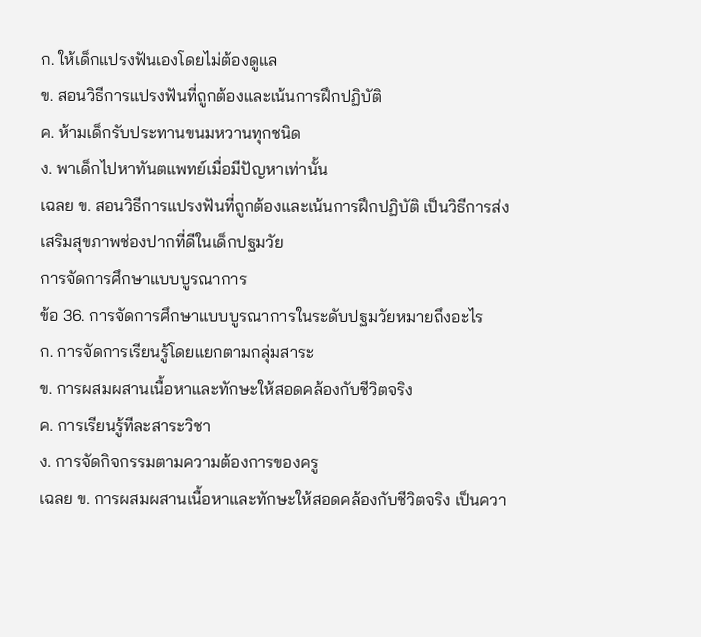ก. ให้เด็กแปรงฟันเองโดยไม่ต้องดูแล
ข. สอนวิธีการแปรงฟันที่ถูกต้องและเน้นการฝึกปฏิบัติ
ค. ห้ามเด็กรับประทานขนมหวานทุกชนิด
ง. พาเด็กไปหาทันตแพทย์เมื่อมีปัญหาเท่านั้น
เฉลย ข. สอนวิธีการแปรงฟันที่ถูกต้องและเน้นการฝึกปฏิบัติ เป็นวิธีการส่งเสริมสุขภาพช่องปากที่ดีในเด็กปฐมวัย
การจัดการศึกษาแบบบูรณาการ
ข้อ 36. การจัดการศึกษาแบบบูรณาการในระดับปฐมวัยหมายถึงอะไร
ก. การจัดการเรียนรู้โดยแยกตามกลุ่มสาระ
ข. การผสมผสานเนื้อหาและทักษะให้สอดคล้องกับชีวิตจริง
ค. การเรียนรู้ทีละสาระวิชา
ง. การจัดกิจกรรมตามความต้องการของครู
เฉลย ข. การผสมผสานเนื้อหาและทักษะให้สอดคล้องกับชีวิตจริง เป็นควา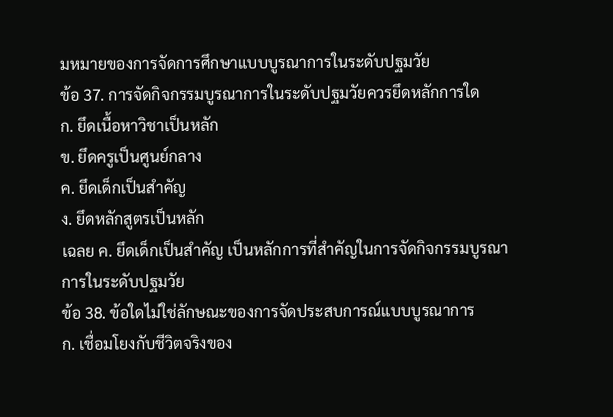มหมายของการจัดการศึกษาแบบบูรณาการในระดับปฐมวัย
ข้อ 37. การจัดกิจกรรมบูรณาการในระดับปฐมวัยควรยึดหลักการใด
ก. ยึดเนื้อหาวิชาเป็นหลัก
ข. ยึดครูเป็นศูนย์กลาง
ค. ยึดเด็กเป็นสำคัญ
ง. ยึดหลักสูตรเป็นหลัก
เฉลย ค. ยึดเด็กเป็นสำคัญ เป็นหลักการที่สำคัญในการจัดกิจกรรมบูรณาการในระดับปฐมวัย
ข้อ 38. ข้อใดไม่ใช่ลักษณะของการจัดประสบการณ์แบบบูรณาการ
ก. เชื่อมโยงกับชีวิตจริงของ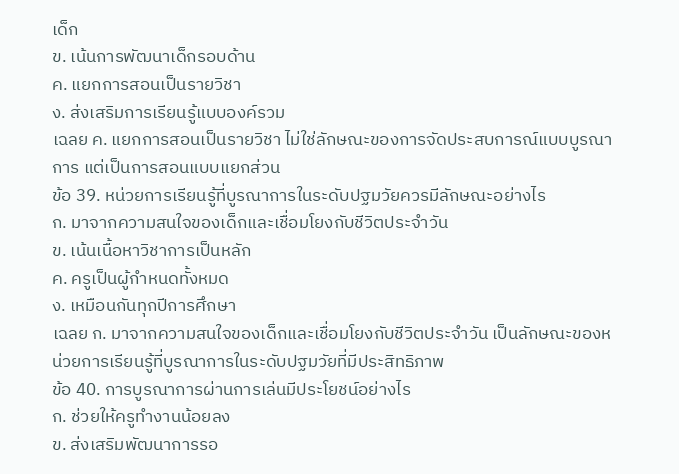เด็ก
ข. เน้นการพัฒนาเด็กรอบด้าน
ค. แยกการสอนเป็นรายวิชา
ง. ส่งเสริมการเรียนรู้แบบองค์รวม
เฉลย ค. แยกการสอนเป็นรายวิชา ไม่ใช่ลักษณะของการจัดประสบการณ์แบบบูรณาการ แต่เป็นการสอนแบบแยกส่วน
ข้อ 39. หน่วยการเรียนรู้ที่บูรณาการในระดับปฐมวัยควรมีลักษณะอย่างไร
ก. มาจากความสนใจของเด็กและเชื่อมโยงกับชีวิตประจำวัน
ข. เน้นเนื้อหาวิชาการเป็นหลัก
ค. ครูเป็นผู้กำหนดทั้งหมด
ง. เหมือนกันทุกปีการศึกษา
เฉลย ก. มาจากความสนใจของเด็กและเชื่อมโยงกับชีวิตประจำวัน เป็นลักษณะของหน่วยการเรียนรู้ที่บูรณาการในระดับปฐมวัยที่มีประสิทธิภาพ
ข้อ 40. การบูรณาการผ่านการเล่นมีประโยชน์อย่างไร
ก. ช่วยให้ครูทำงานน้อยลง
ข. ส่งเสริมพัฒนาการรอ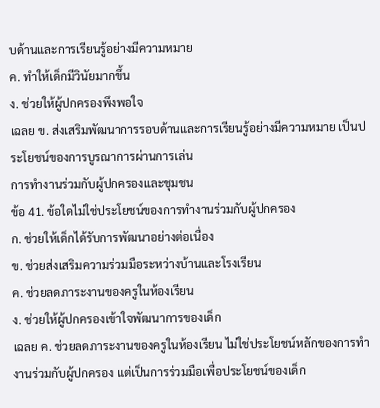บด้านและการเรียนรู้อย่างมีความหมาย
ค. ทำให้เด็กมีวินัยมากขึ้น
ง. ช่วยให้ผู้ปกครองพึงพอใจ
เฉลย ข. ส่งเสริมพัฒนาการรอบด้านและการเรียนรู้อย่างมีความหมาย เป็นประโยชน์ของการบูรณาการผ่านการเล่น
การทำงานร่วมกับผู้ปกครองและชุมชน
ข้อ 41. ข้อใดไม่ใช่ประโยชน์ของการทำงานร่วมกับผู้ปกครอง
ก. ช่วยให้เด็กได้รับการพัฒนาอย่างต่อเนื่อง
ข. ช่วยส่งเสริมความร่วมมือระหว่างบ้านและโรงเรียน
ค. ช่วยลดภาระงานของครูในห้องเรียน
ง. ช่วยให้ผู้ปกครองเข้าใจพัฒนาการของเด็ก
เฉลย ค. ช่วยลดภาระงานของครูในห้องเรียน ไม่ใช่ประโยชน์หลักของการทำงานร่วมกับผู้ปกครอง แต่เป็นการร่วมมือเพื่อประโยชน์ของเด็ก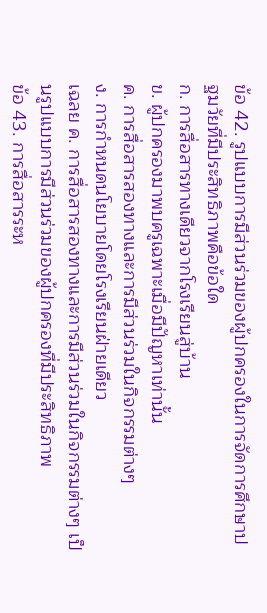ข้อ 42. รูปแบบการมีส่วนร่วมของผู้ปกครองในการจัดการศึกษาปฐมวัยที่มีประสิทธิภาพคือข้อใด
ก. การสื่อสารทางเดียวจากโรงเรียนสู่บ้าน
ข. ผู้ปกครองมาพบครูเฉพาะเมื่อมีปัญหาเท่านั้น
ค. การสื่อสารสองทางและการมีส่วนร่วมในกิจกรรมต่างๆ
ง. การกำหนดนโยบายโดยโรงเรียนฝ่ายเดียว
เฉลย ค. การสื่อสารสองทางและการมีส่วนร่วมในกิจกรรมต่างๆ เป็นรูปแบบการมีส่วนร่วมของผู้ปกครองที่มีประสิทธิภาพ
ข้อ 43. การสื่อสารระห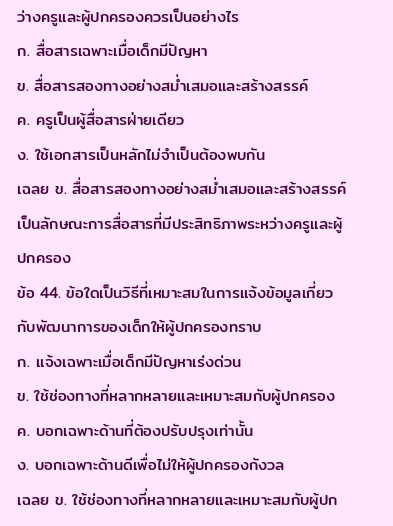ว่างครูและผู้ปกครองควรเป็นอย่างไร
ก. สื่อสารเฉพาะเมื่อเด็กมีปัญหา
ข. สื่อสารสองทางอย่างสม่ำเสมอและสร้างสรรค์
ค. ครูเป็นผู้สื่อสารฝ่ายเดียว
ง. ใช้เอกสารเป็นหลักไม่จำเป็นต้องพบกัน
เฉลย ข. สื่อสารสองทางอย่างสม่ำเสมอและสร้างสรรค์ เป็นลักษณะการสื่อสารที่มีประสิทธิภาพระหว่างครูและผู้ปกครอง
ข้อ 44. ข้อใดเป็นวิธีที่เหมาะสมในการแจ้งข้อมูลเกี่ยวกับพัฒนาการของเด็กให้ผู้ปกครองทราบ
ก. แจ้งเฉพาะเมื่อเด็กมีปัญหาเร่งด่วน
ข. ใช้ช่องทางที่หลากหลายและเหมาะสมกับผู้ปกครอง
ค. บอกเฉพาะด้านที่ต้องปรับปรุงเท่านั้น
ง. บอกเฉพาะด้านดีเพื่อไม่ให้ผู้ปกครองกังวล
เฉลย ข. ใช้ช่องทางที่หลากหลายและเหมาะสมกับผู้ปก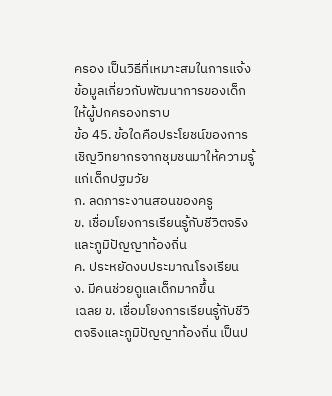ครอง เป็นวิธีที่เหมาะสมในการแจ้งข้อมูลเกี่ยวกับพัฒนาการของเด็กให้ผู้ปกครองทราบ
ข้อ 45. ข้อใดคือประโยชน์ของการเชิญวิทยากรจากชุมชนมาให้ความรู้แก่เด็กปฐมวัย
ก. ลดภาระงานสอนของครู
ข. เชื่อมโยงการเรียนรู้กับชีวิตจริงและภูมิปัญญาท้องถิ่น
ค. ประหยัดงบประมาณโรงเรียน
ง. มีคนช่วยดูแลเด็กมากขึ้น
เฉลย ข. เชื่อมโยงการเรียนรู้กับชีวิตจริงและภูมิปัญญาท้องถิ่น เป็นป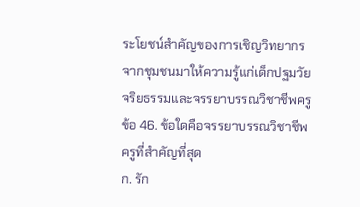ระโยชน์สำคัญของการเชิญวิทยากรจากชุมชนมาให้ความรู้แก่เด็กปฐมวัย
จริยธรรมและจรรยาบรรณวิชาชีพครู
ข้อ 46. ข้อใดคือจรรยาบรรณวิชาชีพครูที่สำคัญที่สุด
ก. รัก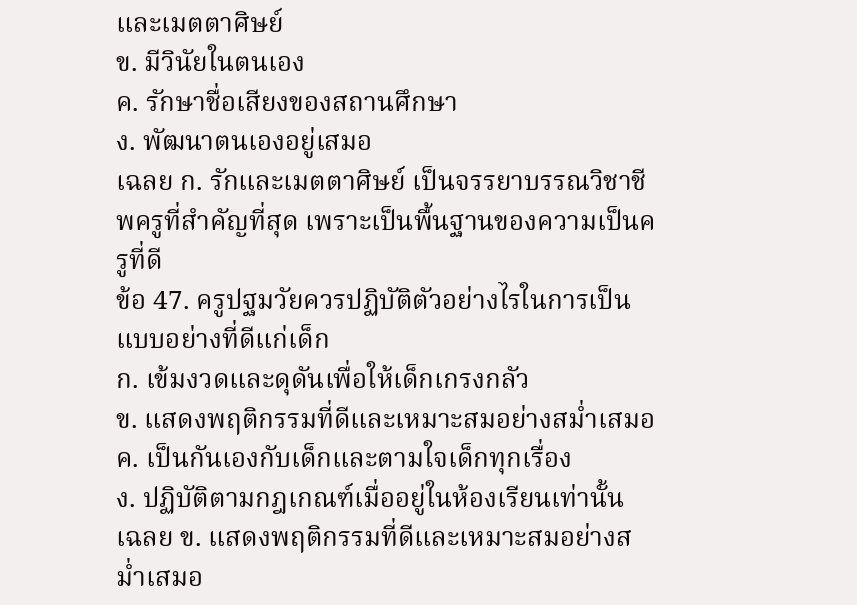และเมตตาศิษย์
ข. มีวินัยในตนเอง
ค. รักษาชื่อเสียงของสถานศึกษา
ง. พัฒนาตนเองอยู่เสมอ
เฉลย ก. รักและเมตตาศิษย์ เป็นจรรยาบรรณวิชาชีพครูที่สำคัญที่สุด เพราะเป็นพื้นฐานของความเป็นครูที่ดี
ข้อ 47. ครูปฐมวัยควรปฏิบัติตัวอย่างไรในการเป็นแบบอย่างที่ดีแก่เด็ก
ก. เข้มงวดและดุดันเพื่อให้เด็กเกรงกลัว
ข. แสดงพฤติกรรมที่ดีและเหมาะสมอย่างสม่ำเสมอ
ค. เป็นกันเองกับเด็กและตามใจเด็กทุกเรื่อง
ง. ปฏิบัติตามกฎเกณฑ์เมื่ออยู่ในห้องเรียนเท่านั้น
เฉลย ข. แสดงพฤติกรรมที่ดีและเหมาะสมอย่างสม่ำเสมอ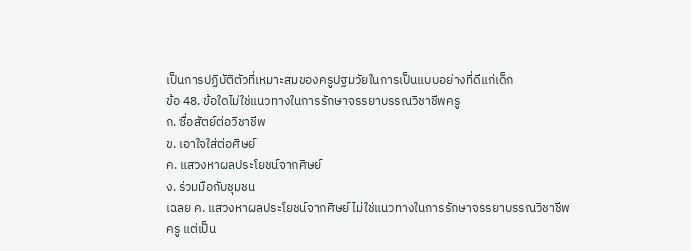เป็นการปฏิบัติตัวที่เหมาะสมของครูปฐมวัยในการเป็นแบบอย่างที่ดีแก่เด็ก
ข้อ 48. ข้อใดไม่ใช่แนวทางในการรักษาจรรยาบรรณวิชาชีพครู
ก. ซื่อสัตย์ต่อวิชาชีพ
ข. เอาใจใส่ต่อศิษย์
ค. แสวงหาผลประโยชน์จากศิษย์
ง. ร่วมมือกับชุมชน
เฉลย ค. แสวงหาผลประโยชน์จากศิษย์ ไม่ใช่แนวทางในการรักษาจรรยาบรรณวิชาชีพครู แต่เป็น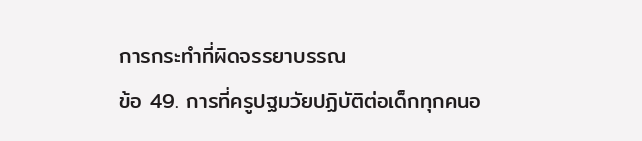การกระทำที่ผิดจรรยาบรรณ
ข้อ 49. การที่ครูปฐมวัยปฏิบัติต่อเด็กทุกคนอ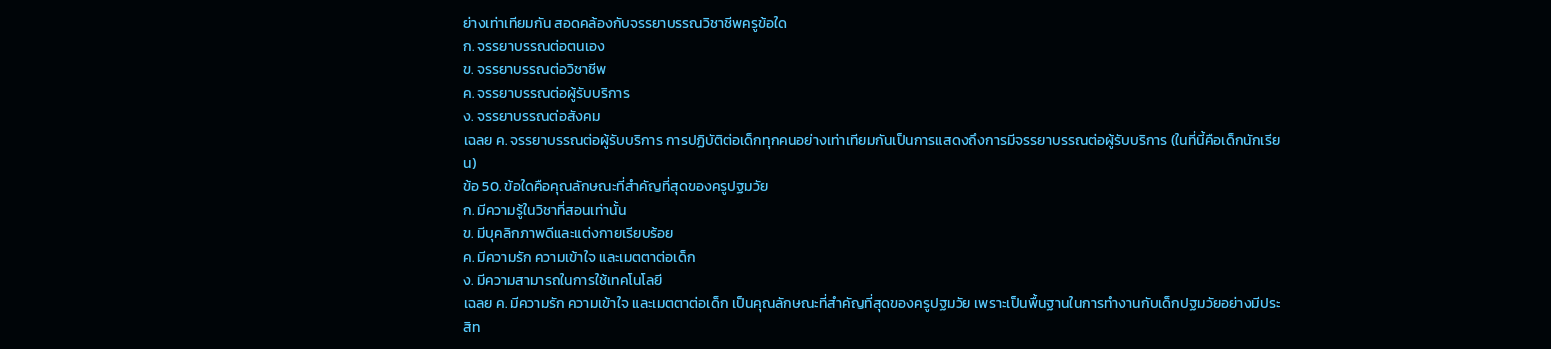ย่างเท่าเทียมกัน สอดคล้องกับจรรยาบรรณวิชาชีพครูข้อใด
ก. จรรยาบรรณต่อตนเอง
ข. จรรยาบรรณต่อวิชาชีพ
ค. จรรยาบรรณต่อผู้รับบริการ
ง. จรรยาบรรณต่อสังคม
เฉลย ค. จรรยาบรรณต่อผู้รับบริการ การปฏิบัติต่อเด็กทุกคนอย่างเท่าเทียมกันเป็นการแสดงถึงการมีจรรยาบรรณต่อผู้รับบริการ (ในที่นี้คือเด็กนักเรียน)
ข้อ 50. ข้อใดคือคุณลักษณะที่สำคัญที่สุดของครูปฐมวัย
ก. มีความรู้ในวิชาที่สอนเท่านั้น
ข. มีบุคลิกภาพดีและแต่งกายเรียบร้อย
ค. มีความรัก ความเข้าใจ และเมตตาต่อเด็ก
ง. มีความสามารถในการใช้เทคโนโลยี
เฉลย ค. มีความรัก ความเข้าใจ และเมตตาต่อเด็ก เป็นคุณลักษณะที่สำคัญที่สุดของครูปฐมวัย เพราะเป็นพื้นฐานในการทำงานกับเด็กปฐมวัยอย่างมีประสิท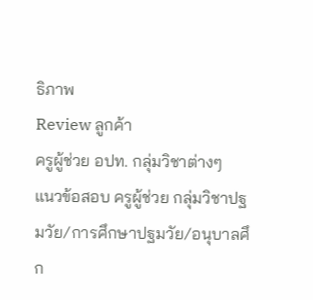ธิภาพ
Review ลูกค้า
ครูผู้ช่วย อปท. กลุ่มวิชาต่างๆ
แนวข้อสอบ ครูผู้ช่วย กลุ่มวิชาปฐมวัย/การศึกษาปฐมวัย/อนุบาลศึก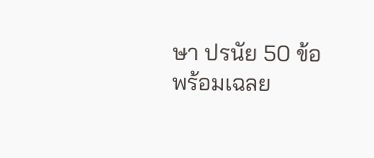ษา ปรนัย 50 ข้อพร้อมเฉลย